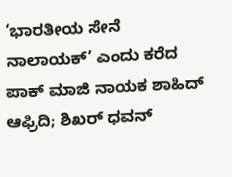‘ಭಾರತೀಯ ಸೇನೆ ನಾಲಾಯಕ್’ ಎಂದು ಕರೆದ ಪಾಕ್ ಮಾಜಿ ನಾಯಕ ಶಾಹಿದ್ ಆಫ್ರಿದಿ; ಶಿಖರ್ ಧವನ್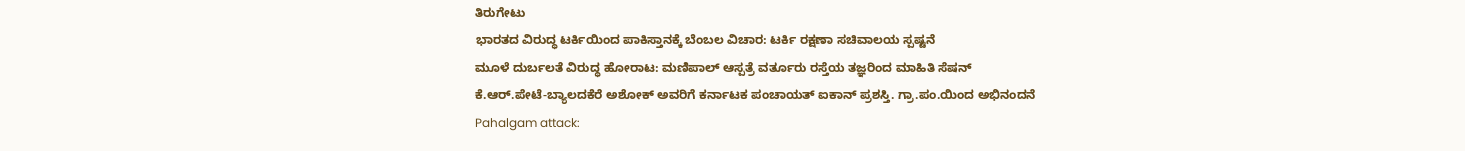ತಿರುಗೇಟು
ಭಾರತದ ವಿರುದ್ಧ ಟರ್ಕಿಯಿಂದ ಪಾಕಿಸ್ತಾನಕ್ಕೆ ಬೆಂಬಲ ವಿಚಾರ: ಟರ್ಕಿ ರಕ್ಷಣಾ ಸಚಿವಾಲಯ ಸ್ಪಷ್ಟನೆ
ಮೂಳೆ ದುರ್ಬಲತೆ ವಿರುದ್ಧ ಹೋರಾಟ: ಮಣಿಪಾಲ್ ಆಸ್ಪತ್ರೆ ವರ್ತೂರು ರಸ್ತೆಯ ತಜ್ಞರಿಂದ ಮಾಹಿತಿ ಸೆಷನ್
ಕೆ.ಆರ್.ಪೇಟೆ-ಬ್ಯಾಲದಕೆರೆ ಅಶೋಕ್ ಅವರಿಗೆ ಕರ್ನಾಟಕ ಪಂಚಾಯತ್ ಐಕಾನ್ ಪ್ರಶಸ್ತಿ. ಗ್ರಾ.ಪಂ.ಯಿಂದ ಅಭಿನಂದನೆ
Pahalgam attack: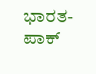ಭಾರತ-ಪಾಕ್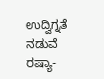ಉದ್ವಿಗ್ನತೆ ನಡುವೆ ರಷ್ಯಾ-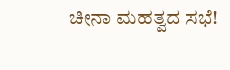ಚೀನಾ ಮಹತ್ವದ ಸಭೆ!